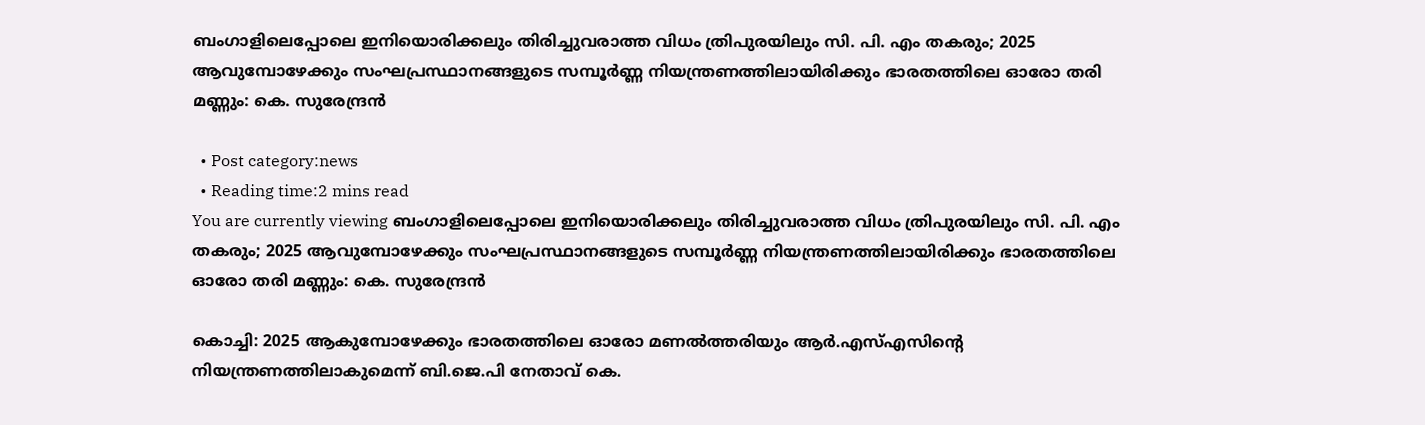ബംഗാളിലെപ്പോലെ ഇനിയൊരിക്കലും തിരിച്ചുവരാത്ത വിധം ത്രിപുരയിലും സി. പി. എം തകരും; 2025 ആവുമ്പോഴേക്കും സംഘപ്രസ്ഥാനങ്ങളുടെ സമ്പൂര്‍ണ്ണ നിയന്ത്രണത്തിലായിരിക്കും ഭാരതത്തിലെ ഓരോ തരി മണ്ണും: കെ. സുരേന്ദ്രന്‍

  • Post category:news
  • Reading time:2 mins read
You are currently viewing ബംഗാളിലെപ്പോലെ ഇനിയൊരിക്കലും തിരിച്ചുവരാത്ത വിധം ത്രിപുരയിലും സി. പി. എം തകരും; 2025 ആവുമ്പോഴേക്കും സംഘപ്രസ്ഥാനങ്ങളുടെ സമ്പൂര്‍ണ്ണ നിയന്ത്രണത്തിലായിരിക്കും ഭാരതത്തിലെ ഓരോ തരി മണ്ണും: കെ. സുരേന്ദ്രന്‍

കൊച്ചി: 2025 ആകുമ്പോഴേക്കും ഭാരതത്തിലെ ഓരോ മണല്‍ത്തരിയും ആര്‍.എസ്എസിന്റെ നിയന്ത്രണത്തിലാകുമെന്ന് ബി.ജെ.പി നേതാവ് കെ.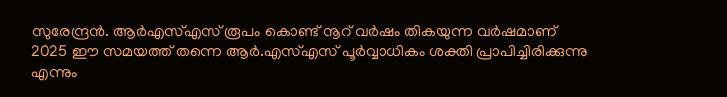സുരേന്ദ്രന്‍. ആര്‍എസ്എസ് രൂപം കൊണ്ട് നൂറ് വര്‍ഷം തികയുന്ന വര്‍ഷമാണ് 2025 ഈ സമയത്ത് തന്നെ ആര്‍.എസ്എസ് പൂര്‍വ്വാധികം ശക്തി പ്രാപിച്ചിരിക്കുന്നു എന്നും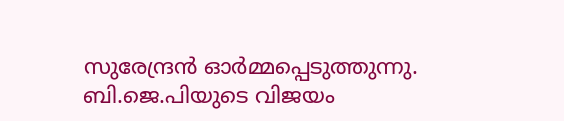സുരേന്ദ്രന്‍ ഓര്‍മ്മപ്പെടുത്തുന്നു. ബി.ജെ.പിയുടെ വിജയം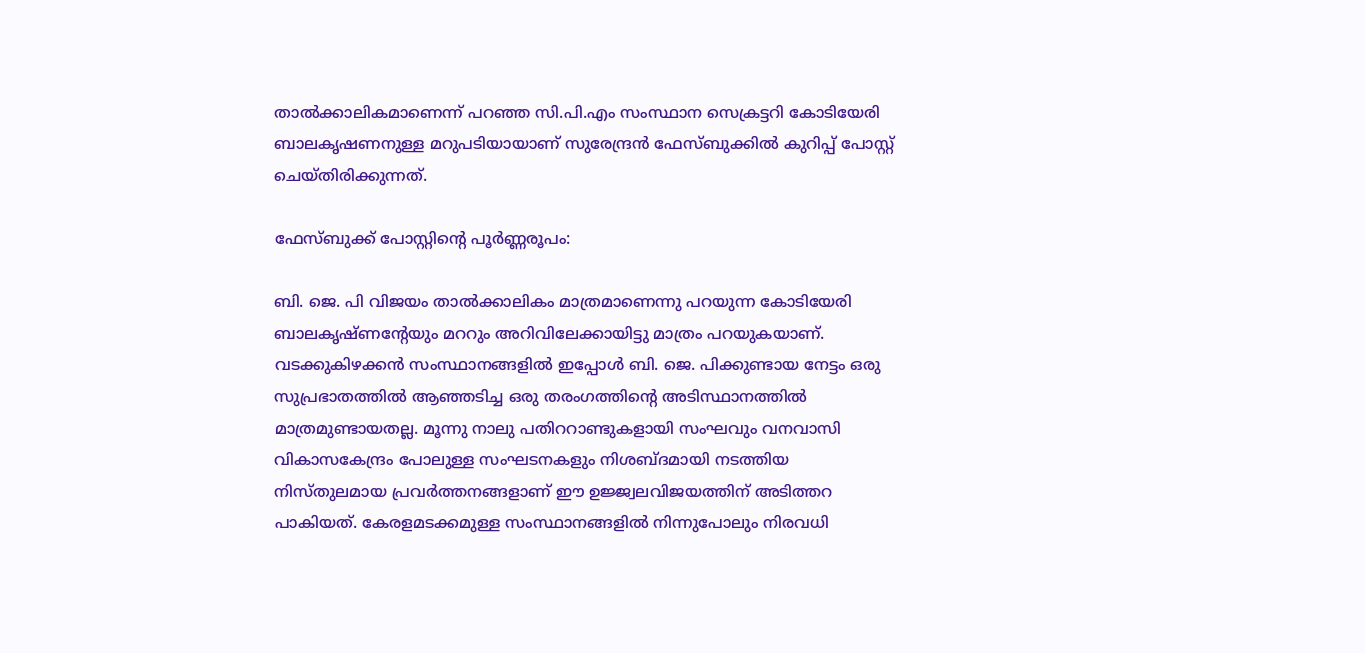താല്‍ക്കാലികമാണെന്ന് പറഞ്ഞ സി.പി.എം സംസ്ഥാന സെക്രട്ടറി കോടിയേരി ബാലകൃഷണനുള്ള മറുപടിയായാണ്‌ സുരേന്ദ്രന്‍ ഫേസ്ബുക്കില്‍ കുറിപ്പ് പോസ്റ്റ്‌ ചെയ്തിരിക്കുന്നത്.

ഫേസ്ബുക്ക് പോസ്റ്റിന്റെ പൂര്‍ണ്ണരൂപം:

ബി. ജെ. പി വിജയം താല്‍ക്കാലികം മാത്രമാണെന്നു പറയുന്ന കോടിയേരി ബാലകൃഷ്ണന്റേയും മററും അറിവിലേക്കായിട്ടു മാത്രം പറയുകയാണ്. വടക്കുകിഴക്കന്‍ സംസ്ഥാനങ്ങളില്‍ ഇപ്പോള്‍ ബി. ജെ. പിക്കുണ്ടായ നേട്ടം ഒരു സുപ്രഭാതത്തില്‍ ആഞ്ഞടിച്ച ഒരു തരംഗത്തിന്റെ അടിസ്ഥാനത്തില്‍ മാത്രമുണ്ടായതല്ല. മൂന്നു നാലു പതിററാണ്ടുകളായി സംഘവും വനവാസി വികാസകേന്ദ്രം പോലുള്ള സംഘടനകളും നിശബ്ദമായി നടത്തിയ നിസ്തുലമായ പ്രവര്‍ത്തനങ്ങളാണ് ഈ ഉജ്ജ്വലവിജയത്തിന് അടിത്തറ പാകിയത്. കേരളമടക്കമുള്ള സംസ്ഥാനങ്ങളില്‍ നിന്നുപോലും നിരവധി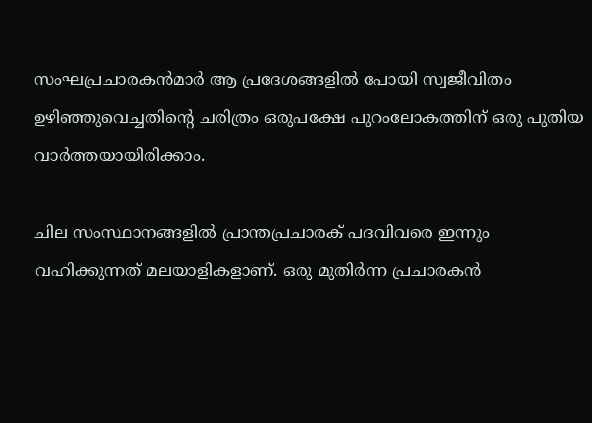സംഘപ്രചാരകന്‍മാര്‍ ആ പ്രദേശങ്ങളില്‍ പോയി സ്വജീവിതം ഉഴിഞ്ഞുവെച്ചതിന്റെ ചരിത്രം ഒരുപക്ഷേ പുറംലോകത്തിന് ഒരു പുതിയ വാര്‍ത്തയായിരിക്കാം.

ചില സംസ്ഥാനങ്ങളില്‍ പ്രാന്തപ്രചാരക് പദവിവരെ ഇന്നും വഹിക്കുന്നത് മലയാളികളാണ്. ഒരു മുതിര്‍ന്ന പ്രചാരകന്‍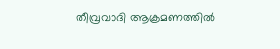തീവ്രവാദി ആക്രമണത്തില്‍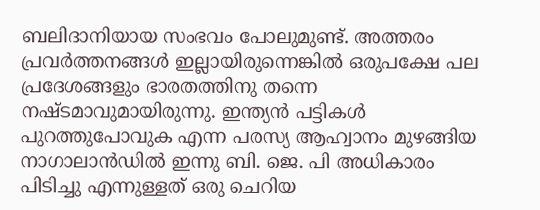ബലിദാനിയായ സംഭവം പോലുമുണ്ട്. അത്തരം പ്രവര്‍ത്തനങ്ങള്‍ ഇല്ലായിരുന്നെങ്കില്‍ ഒരുപക്ഷേ പല പ്രദേശങ്ങളും ഭാരതത്തിനു തന്നെ നഷ്ടമാവുമായിരുന്നു. ഇന്ത്യന്‍ പട്ടികള്‍ പുറത്തുപോവുക എന്ന പരസ്യ ആഹ്വാനം മുഴങ്ങിയ നാഗാലാന്‍ഡില്‍ ഇന്നു ബി. ജെ. പി അധികാരം പിടിച്ചു എന്നുള്ളത് ഒരു ചെറിയ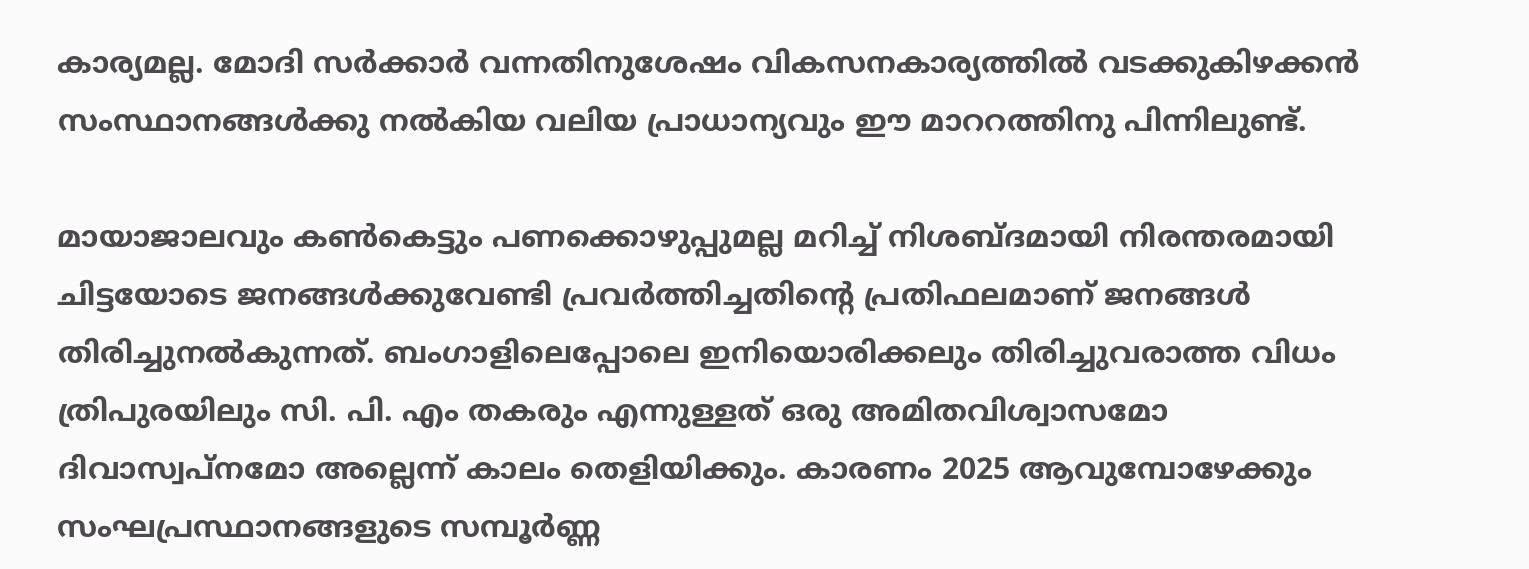കാര്യമല്ല. മോദി സര്‍ക്കാര്‍ വന്നതിനുശേഷം വികസനകാര്യത്തില്‍ വടക്കുകിഴക്കന്‍ സംസ്ഥാനങ്ങള്‍ക്കു നല്‍കിയ വലിയ പ്രാധാന്യവും ഈ മാററത്തിനു പിന്നിലുണ്ട്.

മായാജാലവും കണ്‍കെട്ടും പണക്കൊഴുപ്പുമല്ല മറിച്ച് നിശബ്ദമായി നിരന്തരമായി ചിട്ടയോടെ ജനങ്ങള്‍ക്കുവേണ്ടി പ്രവര്‍ത്തിച്ചതിന്റെ പ്രതിഫലമാണ് ജനങ്ങള്‍ തിരിച്ചുനല്‍കുന്നത്. ബംഗാളിലെപ്പോലെ ഇനിയൊരിക്കലും തിരിച്ചുവരാത്ത വിധം ത്രിപുരയിലും സി. പി. എം തകരും എന്നുള്ളത് ഒരു അമിതവിശ്വാസമോ ദിവാസ്വപ്നമോ അല്ലെന്ന് കാലം തെളിയിക്കും. കാരണം 2025 ആവുമ്പോഴേക്കും സംഘപ്രസ്ഥാനങ്ങളുടെ സമ്പൂര്‍ണ്ണ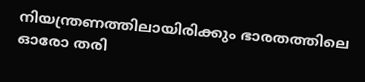നിയന്ത്രണത്തിലായിരിക്കും ഭാരതത്തിലെ ഓരോ തരി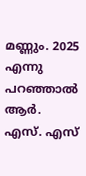മണ്ണും. 2025 എന്നു പറഞ്ഞാല്‍ ആര്‍. എസ്. എസ്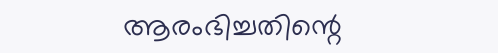ആരംഭിച്ചതിന്റെ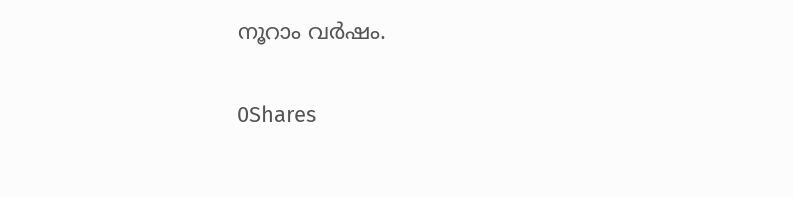നൂറാം വര്‍ഷം.

0Shares